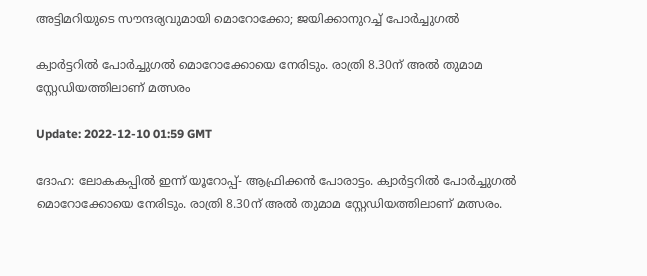അട്ടിമറിയുടെ സൗന്ദര്യവുമായി മൊറോക്കോ; ജയിക്കാനുറച്ച് പോര്‍ച്ചുഗല്‍

ക്വാർട്ടറിൽ പോർച്ചുഗൽ മൊറോക്കോയെ നേരിടും. രാത്രി 8.30ന് അൽ തുമാമ സ്റ്റേഡിയത്തിലാണ് മത്സരം

Update: 2022-12-10 01:59 GMT

ദോഹ: ലോകകപ്പിൽ ഇന്ന് യൂറോപ്പ്- ആഫ്രിക്കൻ പോരാട്ടം. ക്വാർട്ടറിൽ പോർച്ചുഗൽ മൊറോക്കോയെ നേരിടും. രാത്രി 8.30ന് അൽ തുമാമ സ്റ്റേഡിയത്തിലാണ് മത്സരം.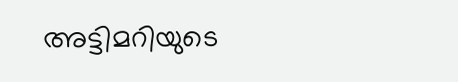അട്ടിമറിയുടെ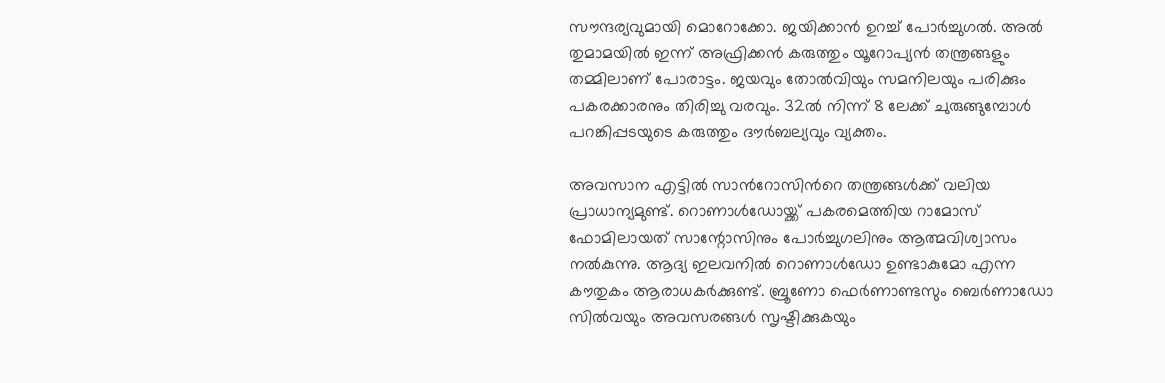സൗന്ദര്യവുമായി മൊറോക്കോ. ജയിക്കാൻ ഉറച്ച് പോർച്ചുഗൽ. അൽ തുമാമയിൽ ഇന്ന് അഫ്രിക്കൻ കരുത്തും യൂറോപ്യൻ തന്ത്രങ്ങളും തമ്മിലാണ് പോരാട്ടം. ജയവും തോൽവിയും സമനിലയും പരിക്കും പകരക്കാരനും തിരിച്ചു വരവും. 32ൽ നിന്ന് 8 ലേക്ക് ചുരുങ്ങുമ്പോൾ  പറങ്കിപ്പടയുടെ കരുത്തും ദൗർബല്യവും വ്യക്തം.

അവസാന എട്ടിൽ സാന്‍‍റോസിന്‍റെ തന്ത്രങ്ങൾക്ക് വലിയ പ്രാധാന്യമുണ്ട്. റൊണാൾഡോയ്ക്ക് പകരമെത്തിയ റാമോസ്  ഫോമിലായത് സാന്റോസിനും പോർച്ചുഗലിനും ആത്മവിശ്വാസം നൽകുന്നു. ആദ്യ ഇലവനിൽ റൊണാൾഡോ ഉണ്ടാകുമോ എന്ന കൗതുകം ആരാധകർക്കുണ്ട്. ബ്രൂണോ ഫെർണാണ്ടസും ബെർണാഡോ സിൽവയും അവസരങ്ങൾ സൃഷ്ടിക്കുകയും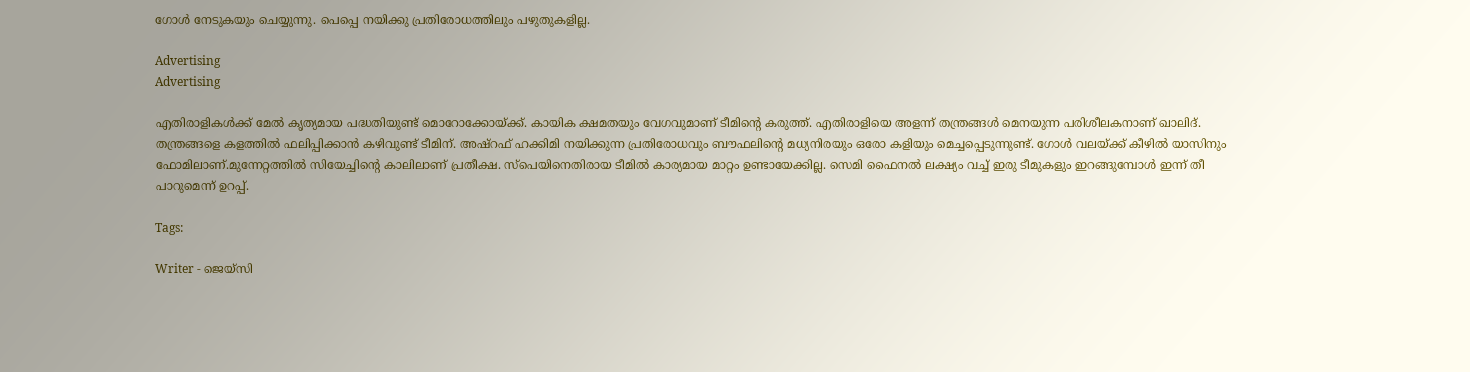ഗോൾ നേടുകയും ചെയ്യുന്നു. പെപ്പെ നയിക്കു പ്രതിരോധത്തിലും പഴുതുകളില്ല.

Advertising
Advertising

എതിരാളികൾക്ക് മേൽ കൃത്യമായ പദ്ധതിയുണ്ട് മൊറോക്കോയ്ക്ക്. കായിക ക്ഷമതയും വേഗവുമാണ് ടീമിന്‍റെ കരുത്ത്. എതിരാളിയെ അളന്ന് തന്ത്രങ്ങൾ മെനയുന്ന പരിശീലകനാണ് ഖാലിദ്. തന്ത്രങ്ങളെ കളത്തിൽ ഫലിപ്പിക്കാൻ കഴിവുണ്ട് ടീമിന്. അഷ്റഫ് ഹക്കിമി നയിക്കുന്ന പ്രതിരോധവും ബൗഫലിന്‍റെ മധ്യനിരയും ഒരോ കളിയും മെച്ചപ്പെടുന്നുണ്ട്. ഗോൾ വലയ്ക്ക് കീഴിൽ യാസിനും ഫോമിലാണ്.മുന്നേറ്റത്തിൽ സിയേച്ചിന്‍റെ കാലിലാണ് പ്രതീക്ഷ. സ്പെയിനെതിരായ ടീമിൽ കാര്യമായ മാറ്റം ഉണ്ടായേക്കില്ല. സെമി ഫൈനൽ ലക്ഷ്യം വച്ച് ഇരു ടീമുകളും ഇറങ്ങുമ്പോൾ ഇന്ന് തീ പാറുമെന്ന് ഉറപ്പ്.

Tags:

Writer - ജെയ്സി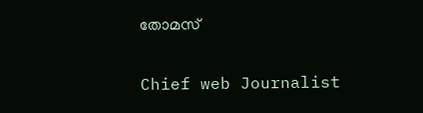തോമസ്

Chief web Journalist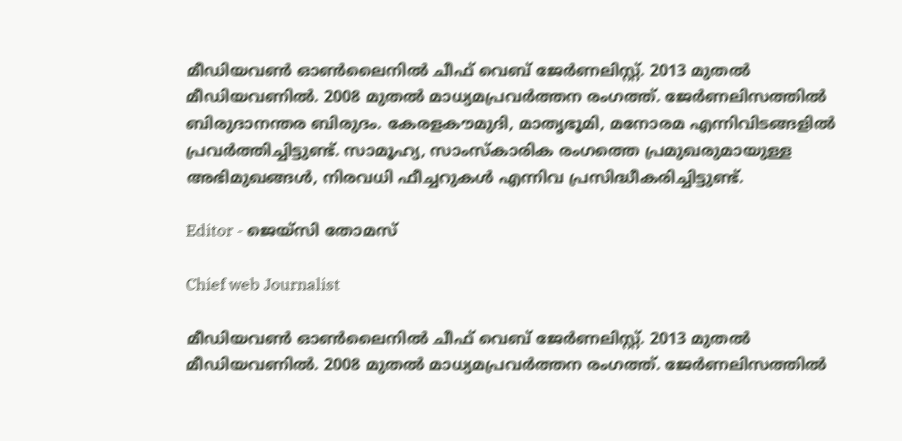മീഡിയവൺ ഓൺലൈനിൽ ചീഫ് വെബ് ജേർണലിസ്റ്റ്. 2013 മുതൽ മീഡിയവണിൽ. 2008 മുതൽ മാധ്യമപ്രവർത്തന രംഗത്ത്. ജേർണലിസത്തിൽ ബിരുദാനന്തര ബിരുദം. കേരളകൗമുദി, മാതൃഭൂമി, മനോരമ എന്നിവിടങ്ങളിൽ പ്രവർത്തിച്ചിട്ടുണ്ട്. സാമൂഹ്യ, സാംസ്‌കാരിക രംഗത്തെ പ്രമുഖരുമായുള്ള അഭിമുഖങ്ങൾ, നിരവധി ഫീച്ചറുകൾ എന്നിവ പ്രസിദ്ധീകരിച്ചിട്ടുണ്ട്.

Editor - ജെയ്സി തോമസ്

Chief web Journalist

മീഡിയവൺ ഓൺലൈനിൽ ചീഫ് വെബ് ജേർണലിസ്റ്റ്. 2013 മുതൽ മീഡിയവണിൽ. 2008 മുതൽ മാധ്യമപ്രവർത്തന രംഗത്ത്. ജേർണലിസത്തിൽ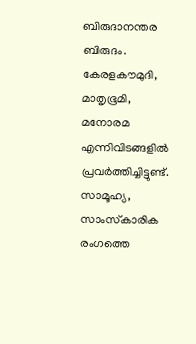ബിരുദാനന്തര ബിരുദം. കേരളകൗമുദി, മാതൃഭൂമി, മനോരമ എന്നിവിടങ്ങളിൽ പ്രവർത്തിച്ചിട്ടുണ്ട്. സാമൂഹ്യ, സാംസ്‌കാരിക രംഗത്തെ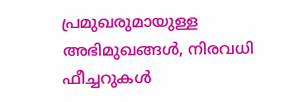പ്രമുഖരുമായുള്ള അഭിമുഖങ്ങൾ, നിരവധി ഫീച്ചറുകൾ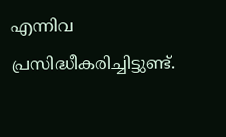എന്നിവ പ്രസിദ്ധീകരിച്ചിട്ടുണ്ട്.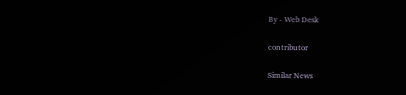By - Web Desk

contributor

Similar News